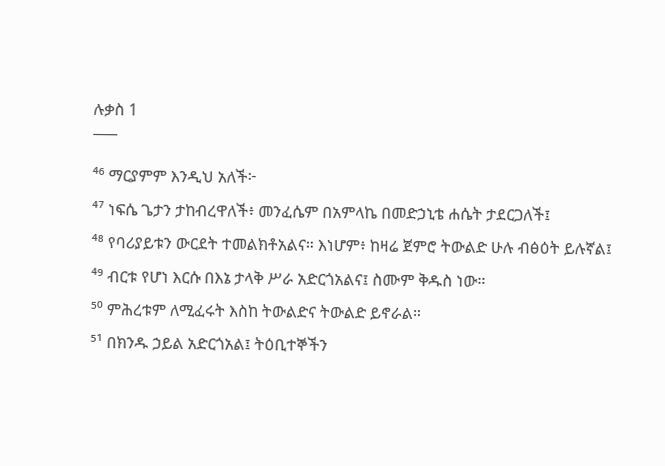ሉቃስ 1
¯¯¯
⁴⁶ ማርያምም እንዲህ አለች፦
⁴⁷ ነፍሴ ጌታን ታከብረዋለች፥ መንፈሴም በአምላኬ በመድኃኒቴ ሐሴት ታደርጋለች፤
⁴⁸ የባሪያይቱን ውርደት ተመልክቶአልና። እነሆም፥ ከዛሬ ጀምሮ ትውልድ ሁሉ ብፅዕት ይሉኛል፤
⁴⁹ ብርቱ የሆነ እርሱ በእኔ ታላቅ ሥራ አድርጎአልና፤ ስሙም ቅዱስ ነው።
⁵⁰ ምሕረቱም ለሚፈሩት እስከ ትውልድና ትውልድ ይኖራል።
⁵¹ በክንዱ ኃይል አድርጎአል፤ ትዕቢተኞችን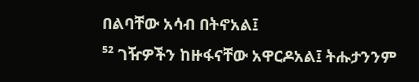በልባቸው አሳብ በትኖአል፤
⁵² ገዥዎችን ከዙፋናቸው አዋርዶአል፤ ትሑታንንም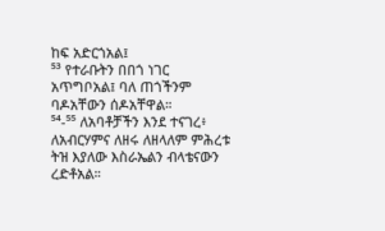ከፍ አድርጎአል፤
⁵³ የተራቡትን በበጎ ነገር አጥግቦአል፤ ባለ ጠጎችንም ባዶአቸውን ሰዶአቸዋል።
⁵⁴-⁵⁵ ለአባቶቻችን እንደ ተናገረ፥ ለአብርሃምና ለዘሩ ለዘላለም ምሕረቱ ትዝ እያለው እስራኤልን ብላቴናውን ረድቶአል።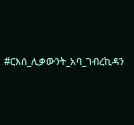#ርእሰ_ሊቃውንት_አባ_ገብረኪዳን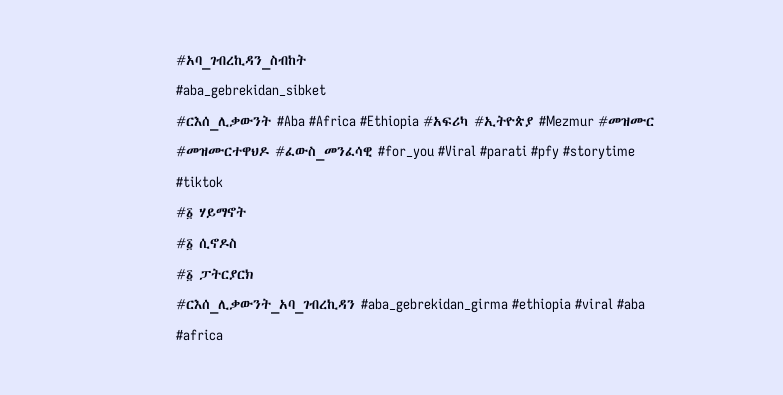#አባ_ገብረኪዳን_ስብከት
#aba_gebrekidan_sibket
#ርእሰ_ሊቃውንት #Aba #Africa #Ethiopia #አፍሪካ #ኢትዮጵያ #Mezmur #መዝሙር #መዝሙርተዋህዶ #ፈውስ_መንፈሳዊ #for_you #Viral #parati #pfy #storytime #tiktok
#፩ ሃይማኖት
#፩ ሲኖዶስ
#፩ ፓትርያርክ
#ርእሰ_ሊቃውንት_አባ_ገብረኪዳን #aba_gebrekidan_girma #ethiopia #viral #aba #africa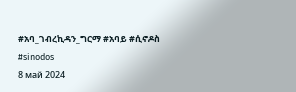#አባ_ገብረኪዳን_ግርማ #አባይ #ሲኖዶስ
#sinodos
8 май 2024